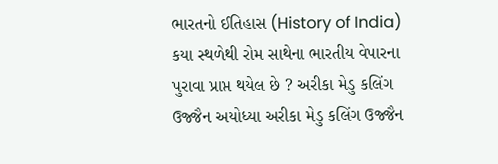ભારતનો ઈતિહાસ (History of India) કયા સ્થળેથી રોમ સાથેના ભારતીય વેપારના પુરાવા પ્રાપ્ત થયેલ છે ? અરીકા મેડુ કલિંગ ઉજ્જૈન અયોધ્યા અરીકા મેડુ કલિંગ ઉજ્જૈન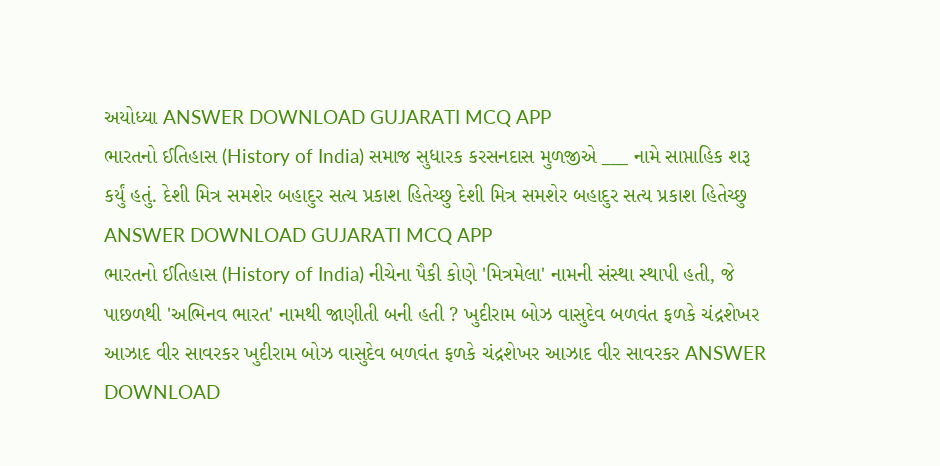અયોધ્યા ANSWER DOWNLOAD GUJARATI MCQ APP
ભારતનો ઈતિહાસ (History of India) સમાજ સુધારક કરસનદાસ મુળજીએ ___ નામે સાપ્તાહિક શરૂ કર્યું હતું. દેશી મિત્ર સમશેર બહાદુર સત્ય પ્રકાશ હિતેચ્છુ દેશી મિત્ર સમશેર બહાદુર સત્ય પ્રકાશ હિતેચ્છુ ANSWER DOWNLOAD GUJARATI MCQ APP
ભારતનો ઈતિહાસ (History of India) નીચેના પૈકી કોણે 'મિત્રમેલા' નામની સંસ્થા સ્થાપી હતી, જે પાછળથી 'અભિનવ ભારત' નામથી જાણીતી બની હતી ? ખુદીરામ બોઝ વાસુદેવ બળવંત ફળકે ચંદ્રશેખર આઝાદ વીર સાવરકર ખુદીરામ બોઝ વાસુદેવ બળવંત ફળકે ચંદ્રશેખર આઝાદ વીર સાવરકર ANSWER DOWNLOAD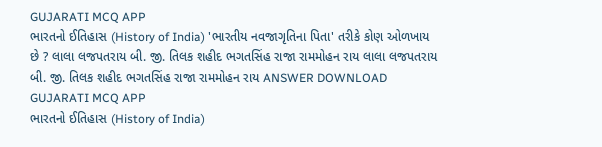GUJARATI MCQ APP
ભારતનો ઈતિહાસ (History of India) 'ભારતીય નવજાગૃતિના પિતા' તરીકે કોણ ઓળખાય છે ? લાલા લજપતરાય બી. જી. તિલક શહીદ ભગતસિંહ રાજા રામમોહન રાય લાલા લજપતરાય બી. જી. તિલક શહીદ ભગતસિંહ રાજા રામમોહન રાય ANSWER DOWNLOAD GUJARATI MCQ APP
ભારતનો ઈતિહાસ (History of India)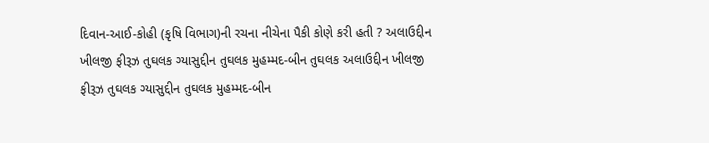દિવાન-આઈ-કોહી (કૃષિ વિભાગ)ની રચના નીચેના પૈકી કોણે કરી હતી ? અલાઉદ્દીન ખીલજી ફીરૂઝ તુઘલક ગ્યાસુદ્દીન તુઘલક મુહમ્મદ-બીન તુઘલક અલાઉદ્દીન ખીલજી ફીરૂઝ તુઘલક ગ્યાસુદ્દીન તુઘલક મુહમ્મદ-બીન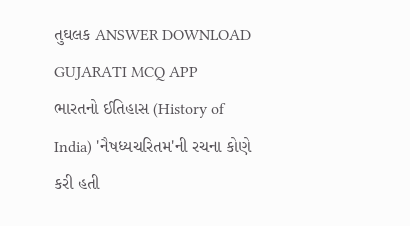તુઘલક ANSWER DOWNLOAD GUJARATI MCQ APP
ભારતનો ઈતિહાસ (History of India) 'નૈષધ્યચરિતમ'ની રચના કોણે કરી હતી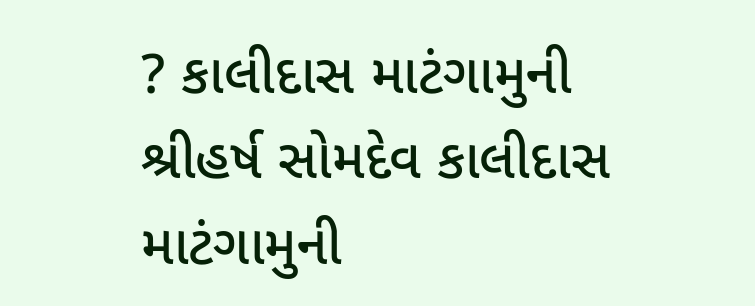? કાલીદાસ માટંગામુની શ્રીહર્ષ સોમદેવ કાલીદાસ માટંગામુની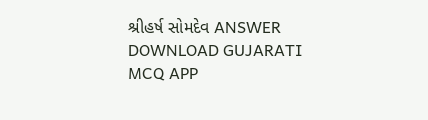શ્રીહર્ષ સોમદેવ ANSWER DOWNLOAD GUJARATI MCQ APP